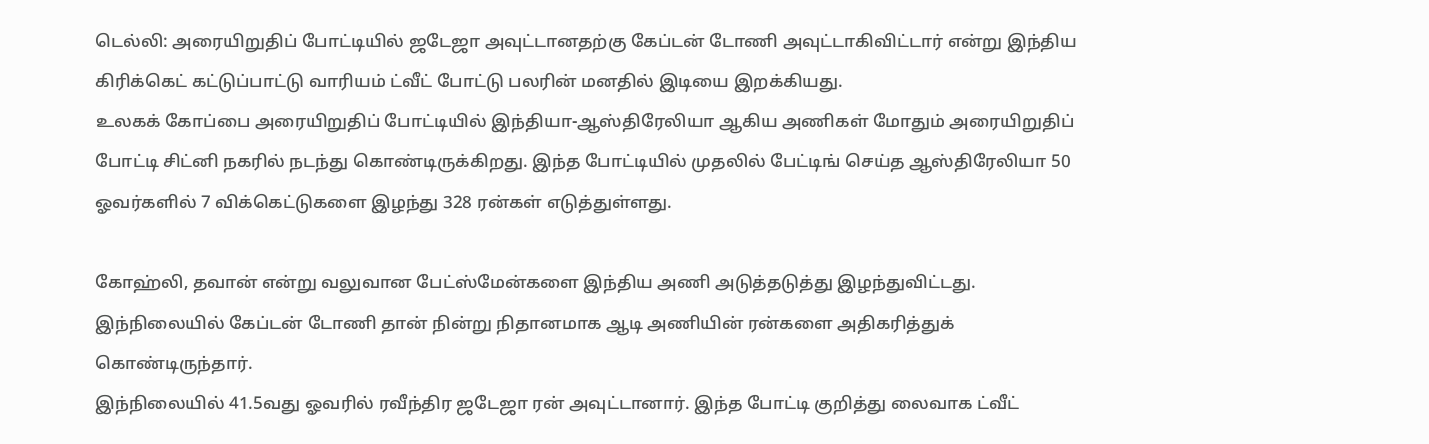டெல்லி: அரையிறுதிப் போட்டியில் ஜடேஜா அவுட்டானதற்கு கேப்டன் டோணி அவுட்டாகிவிட்டார் என்று இந்திய கிரிக்கெட் கட்டுப்பாட்டு வாரியம் ட்வீட் போட்டு பலரின் மனதில் இடியை இறக்கியது.
உலகக் கோப்பை அரையிறுதிப் போட்டியில் இந்தியா-ஆஸ்திரேலியா ஆகிய அணிகள் மோதும் அரையிறுதிப் போட்டி சிட்னி நகரில் நடந்து கொண்டிருக்கிறது. இந்த போட்டியில் முதலில் பேட்டிங் செய்த ஆஸ்திரேலியா 50 ஓவர்களில் 7 விக்கெட்டுகளை இழந்து 328 ரன்கள் எடுத்துள்ளது.

கோஹ்லி, தவான் என்று வலுவான பேட்ஸ்மேன்களை இந்திய அணி அடுத்தடுத்து இழந்துவிட்டது. இந்நிலையில் கேப்டன் டோணி தான் நின்று நிதானமாக ஆடி அணியின் ரன்களை அதிகரித்துக் கொண்டிருந்தார்.
இந்நிலையில் 41.5வது ஓவரில் ரவீந்திர ஜடேஜா ரன் அவுட்டானார். இந்த போட்டி குறித்து லைவாக ட்வீட்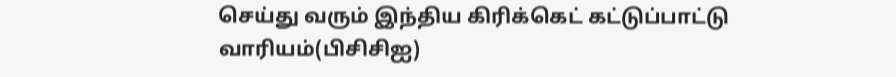செய்து வரும் இந்திய கிரிக்கெட் கட்டுப்பாட்டு வாரியம்(பிசிசிஐ)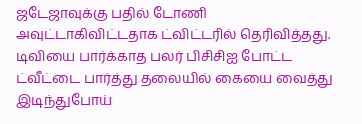ஜடேஜாவுக்கு பதில் டோணி அவுட்டாகிவிட்டதாக ட்விட்டரில் தெரிவித்தது.
டிவியை பார்க்காத பலர் பிசிசிஐ போட்ட ட்வீட்டை பார்த்து தலையில் கையை வைத்து இடிந்துபோய்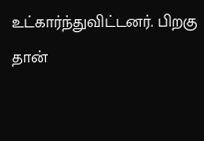உட்கார்ந்துவிட்டனர். பிறகு தான்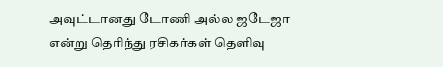அவுட்டானது டோணி அல்ல ஜடேஜா என்று தெரிந்து ரசிகர்கள் தெளிவு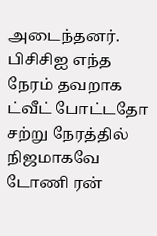அடைந்தனர்.
பிசிசிஐ எந்த நேரம் தவறாக ட்வீட் போட்டதோ சற்று நேரத்தில் நிஜமாகவே டோணி ரன்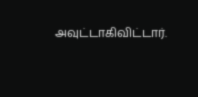அவுட்டாகிவிட்டார்.